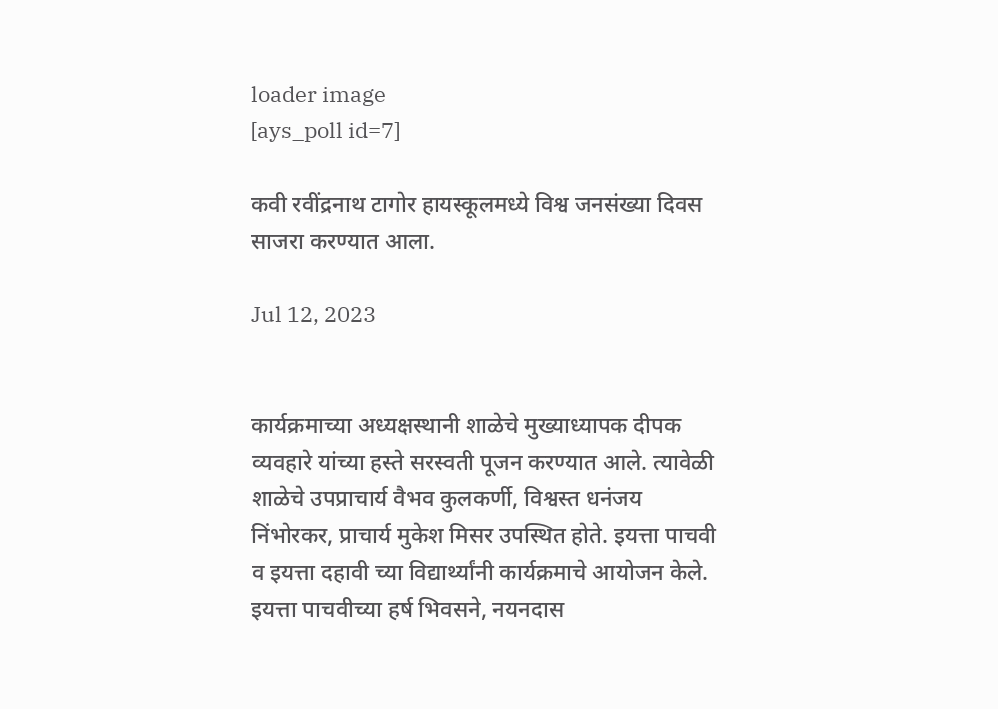loader image
[ays_poll id=7]

कवी रवींद्रनाथ टागोर हायस्कूलमध्ये विश्व जनसंख्या दिवस साजरा करण्यात आला.

Jul 12, 2023


कार्यक्रमाच्या अध्यक्षस्थानी शाळेचे मुख्याध्यापक दीपक व्यवहारे यांच्या हस्ते सरस्वती पूजन करण्यात आले. त्यावेळी शाळेचे उपप्राचार्य वैभव कुलकर्णी, विश्वस्त धनंजय निंभोरकर, प्राचार्य मुकेश मिसर उपस्थित होते. इयत्ता पाचवी व इयत्ता दहावी च्या विद्यार्थ्यांनी कार्यक्रमाचे आयोजन केले. इयत्ता पाचवीच्या हर्ष भिवसने, नयनदास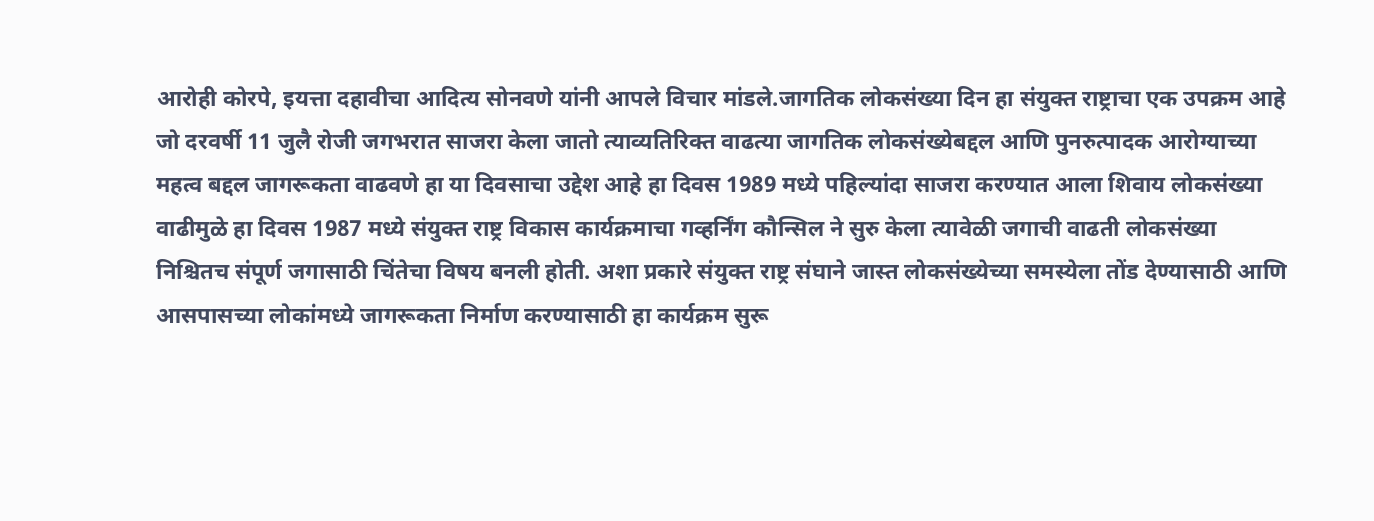आरोही कोरपे, इयत्ता दहावीचा आदित्य सोनवणे यांनी आपले विचार मांडले.जागतिक लोकसंख्या दिन हा संयुक्त राष्ट्राचा एक उपक्रम आहे जो दरवर्षी 11 जुलै रोजी जगभरात साजरा केला जातो त्याव्यतिरिक्त वाढत्या जागतिक लोकसंख्येबद्दल आणि पुनरुत्पादक आरोग्याच्या महत्व बद्दल जागरूकता वाढवणे हा या दिवसाचा उद्देश आहे हा दिवस 1989 मध्ये पहिल्यांदा साजरा करण्यात आला शिवाय लोकसंख्या वाढीमुळे हा दिवस 1987 मध्ये संयुक्त राष्ट्र विकास कार्यक्रमाचा गव्हर्निंग कौन्सिल ने सुरु केला त्यावेळी जगाची वाढती लोकसंख्या निश्चितच संपूर्ण जगासाठी चिंतेचा विषय बनली होती. अशा प्रकारे संयुक्त राष्ट्र संघाने जास्त लोकसंख्येच्या समस्येला तोंड देण्यासाठी आणि आसपासच्या लोकांमध्ये जागरूकता निर्माण करण्यासाठी हा कार्यक्रम सुरू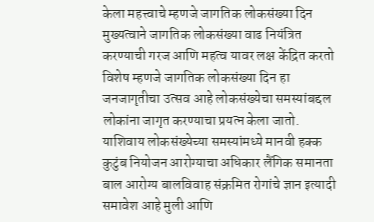केला महत्त्वाचे म्हणजे जागतिक लोकसंख्या दिन मुख्यत्वाने जागतिक लोकसंख्या वाढ नियंत्रित करण्याची गरज आणि महत्व यावर लक्ष केंद्रित करतो विशेष म्हणजे जागतिक लोकसंख्या दिन हा जनजागृतीचा उत्सव आहे लोकसंख्येचा समस्यांबद्दल लोकांना जागृत करण्याचा प्रयत्न केला जातो. याशिवाय लोकसंख्येच्या समस्यांमध्ये मानवी हक्क कुटुंब नियोजन आरोग्याचा अधिकार लैंगिक समानता बाल आरोग्य बालविवाह संक्रमित रोगांचे ज्ञान इत्यादी समावेश आहे मुली आणि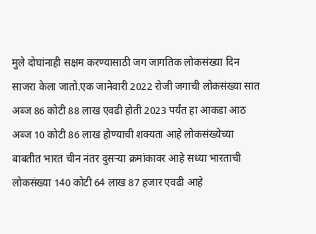मुले दोघांनाही सक्षम करण्यासाठी जग जागतिक लोकसंख्या दिन साजरा केला जातो.एक जानेवारी 2022 रोजी जगाची लोकसंख्या सात अब्ज 86 कोटी 88 लाख एवढी होती 2023 पर्यंत हा आकडा आठ अब्ज 10 कोटी 86 लाख होण्याची शक्यता आहे लोकसंख्येच्या बाबतीत भारत चीन नंतर दुसऱ्या क्रमांकावर आहे सध्या भारताची लोकसंख्या 140 कोटी 64 लाख 87 हजार एवढी आहे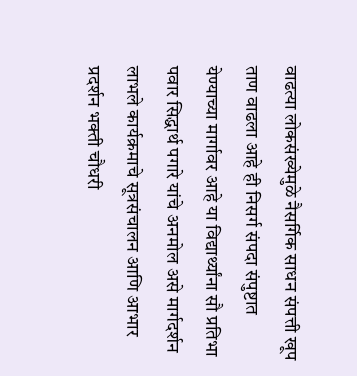वाढत्या लोकसंख्येमुळे नैसर्गिक साधन संपत्ती खूप ताण वाढला आहे ही निसर्ग संपदा संपुष्टात येण्याच्या मार्गावर आहे या विद्यार्थ्यांना सौ प्रतिभा पवार सिद्धार्थ पगारे यांचे अनमोल असे मार्गदर्शन लाभले कार्यक्रमाचे सूत्रसंचालन आणि आभार प्रदर्शन भक्ती चौधरी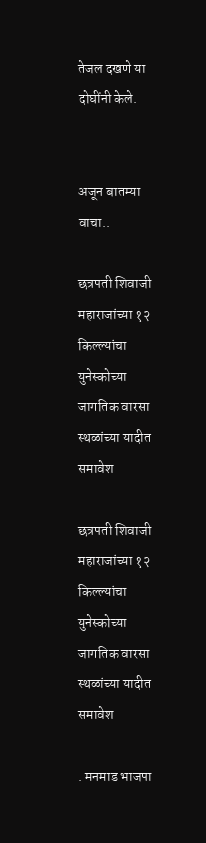तेजल दखणे या दोघींनी केले.


अजून बातम्या वाचा..

छत्रपती शिवाजी महाराजांच्या १२ किल्ल्यांचा युनेस्कोच्या जागतिक वारसा स्थळांच्या यादीत समावेश

छत्रपती शिवाजी महाराजांच्या १२ किल्ल्यांचा युनेस्कोच्या जागतिक वारसा स्थळांच्या यादीत समावेश

. मनमाड भाजपा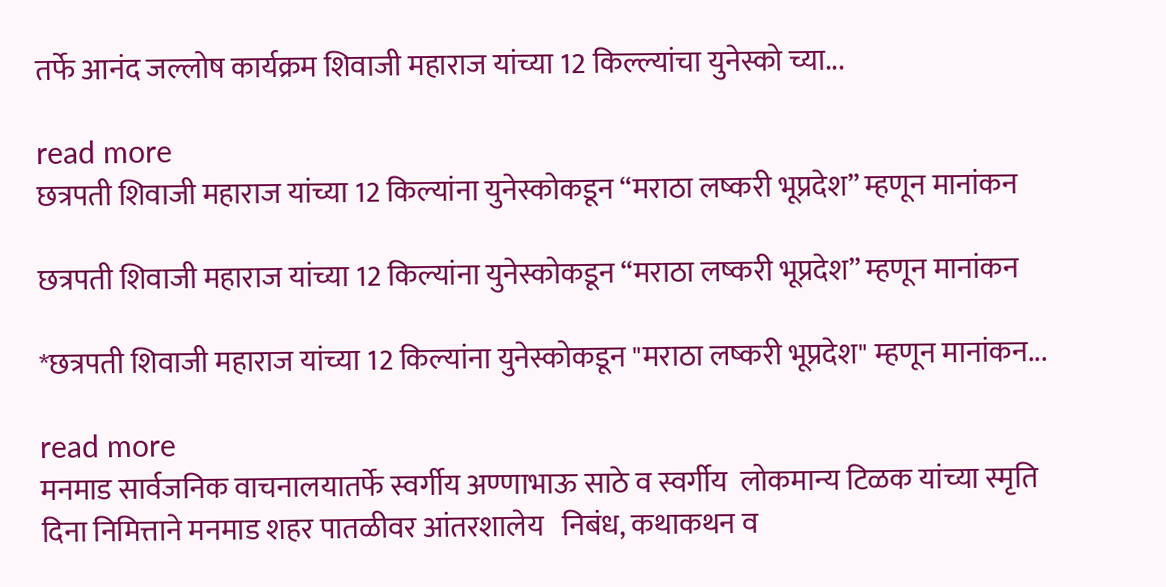तर्फे आनंद जल्लोष कार्यक्रम शिवाजी महाराज यांच्या 12 किल्ल्यांचा युनेस्को च्या...

read more
छत्रपती शिवाजी महाराज यांच्या 12 किल्यांना युनेस्कोकडून “मराठा लष्करी भूप्रदेश” म्हणून मानांकन

छत्रपती शिवाजी महाराज यांच्या 12 किल्यांना युनेस्कोकडून “मराठा लष्करी भूप्रदेश” म्हणून मानांकन

*छत्रपती शिवाजी महाराज यांच्या 12 किल्यांना युनेस्कोकडून "मराठा लष्करी भूप्रदेश" म्हणून मानांकन...

read more
मनमाड सार्वजनिक वाचनालयातर्फे स्वर्गीय अण्णाभाऊ साठे व स्वर्गीय  लोकमान्य टिळक यांच्या स्मृति दिना निमित्ताने मनमाड शहर पातळीवर आंतरशालेय   निबंध, कथाकथन व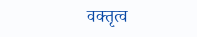वक्तृत्व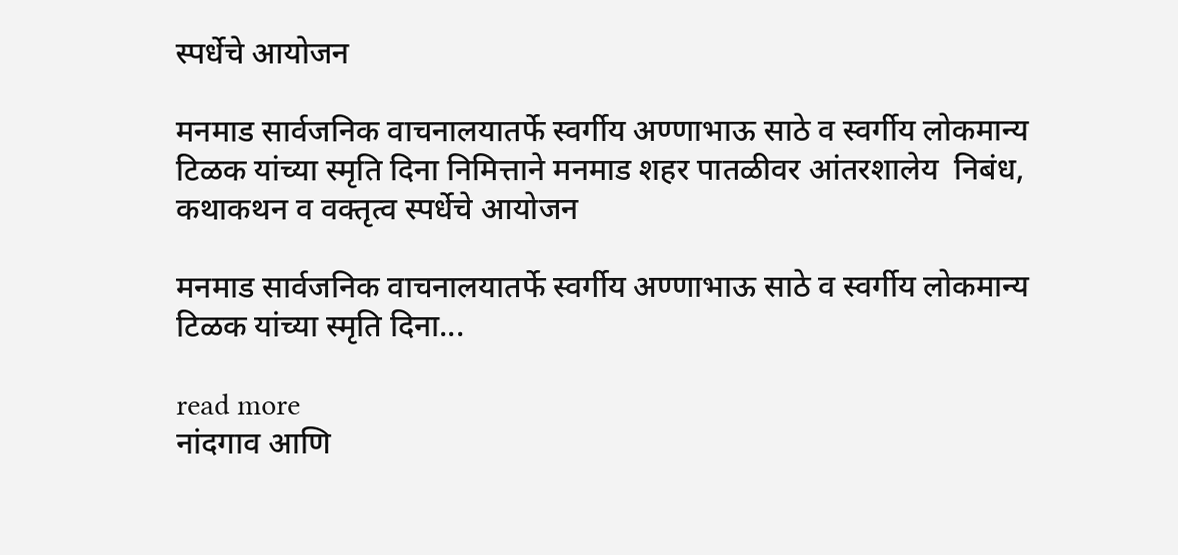स्पर्धेचे आयोजन

मनमाड सार्वजनिक वाचनालयातर्फे स्वर्गीय अण्णाभाऊ साठे व स्वर्गीय लोकमान्य टिळक यांच्या स्मृति दिना निमित्ताने मनमाड शहर पातळीवर आंतरशालेय  निबंध, कथाकथन व वक्तृत्व स्पर्धेचे आयोजन

मनमाड सार्वजनिक वाचनालयातर्फे स्वर्गीय अण्णाभाऊ साठे व स्वर्गीय लोकमान्य टिळक यांच्या स्मृति दिना...

read more
नांदगाव आणि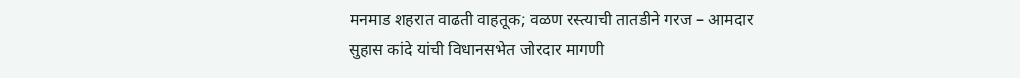मनमाड शहरात वाढती वाहतूक; वळण रस्त्याची तातडीने गरज – आमदार सुहास कांदे यांची विधानसभेत जोरदार मागणी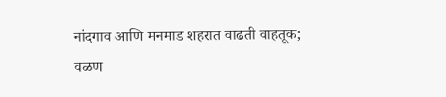नांदगाव आणि मनमाड शहरात वाढती वाहतूक; वळण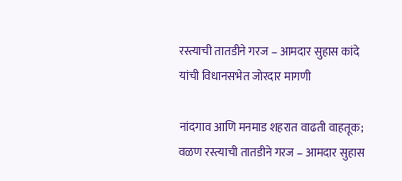रस्त्याची तातडीने गरज – आमदार सुहास कांदे यांची विधानसभेत जोरदार मागणी

नांदगाव आणि मनमाड शहरात वाढती वाहतूक; वळण रस्त्याची तातडीने गरज – आमदार सुहास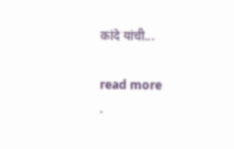कांदे यांची...

read more
.